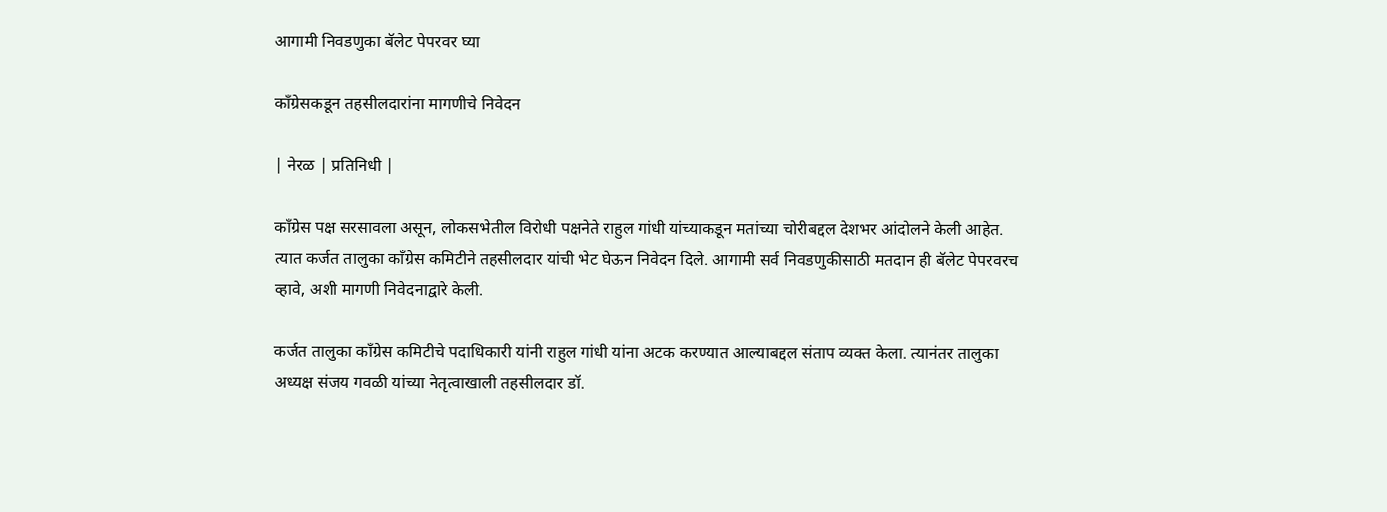आगामी निवडणुका बॅलेट पेपरवर घ्या

काँग्रेसकडून तहसीलदारांना मागणीचे निवेदन

| नेरळ | प्रतिनिधी |

काँग्रेस पक्ष सरसावला असून, लोकसभेतील विरोधी पक्षनेते राहुल गांधी यांच्याकडून मतांच्या चोरीबद्दल देशभर आंदोलने केली आहेत. त्यात कर्जत तालुका काँग्रेस कमिटीने तहसीलदार यांची भेट घेऊन निवेदन दिले. आगामी सर्व निवडणुकीसाठी मतदान ही बॅलेट पेपरवरच व्हावे, अशी मागणी निवेदनाद्वारे केली.

कर्जत तालुका काँग्रेस कमिटीचे पदाधिकारी यांनी राहुल गांधी यांना अटक करण्यात आल्याबद्दल संताप व्यक्त केला. त्यानंतर तालुका अध्यक्ष संजय गवळी यांच्या नेतृत्वाखाली तहसीलदार डॉ.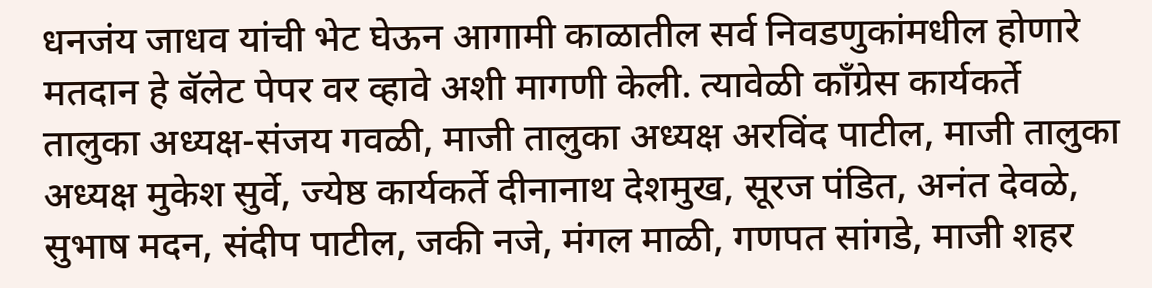धनजंय जाधव यांची भेट घेऊन आगामी काळातील सर्व निवडणुकांमधील होणारे मतदान हे बॅलेट पेपर वर व्हावे अशी मागणी केली. त्यावेळी काँग्रेस कार्यकर्ते तालुका अध्यक्ष-संजय गवळी, माजी तालुका अध्यक्ष अरविंद पाटील, माजी तालुका अध्यक्ष मुकेश सुर्वे, ज्येष्ठ कार्यकर्ते दीनानाथ देशमुख, सूरज पंडित, अनंत देवळे, सुभाष मदन, संदीप पाटील, जकी नजे, मंगल माळी, गणपत सांगडे, माजी शहर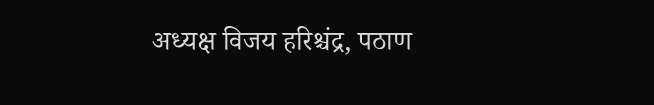अध्यक्ष विजय हरिश्चंद्र, पठाण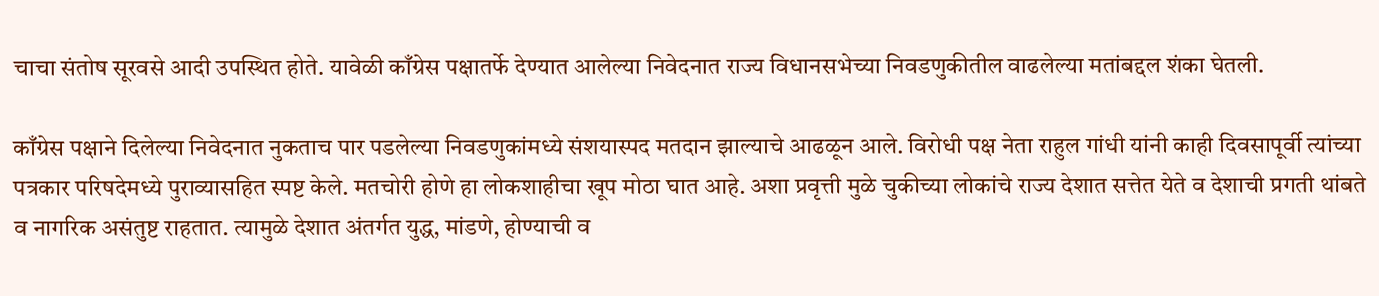चाचा संतोष सूरवसे आदी उपस्थित होते. यावेळी काँग्रेस पक्षातर्फे देण्यात आलेल्या निवेदनात राज्य विधानसभेच्या निवडणुकीतील वाढलेल्या मतांबद्दल शंका घेतली.

काँग्रेस पक्षाने दिलेल्या निवेदनात नुकताच पार पडलेल्या निवडणुकांमध्ये संशयास्पद मतदान झाल्याचे आढळून आले. विरोधी पक्ष नेता राहुल गांधी यांनी काही दिवसापूर्वी त्यांच्या पत्रकार परिषदेमध्ये पुराव्यासहित स्पष्ट केले. मतचोरी होणे हा लोकशाहीचा खूप मोठा घात आहे. अशा प्रवृत्ती मुळे चुकीच्या लोकांचे राज्य देशात सत्तेत येते व देशाची प्रगती थांबते व नागरिक असंतुष्ट राहतात. त्यामुळे देशात अंतर्गत युद्ध, मांडणे, होण्याची व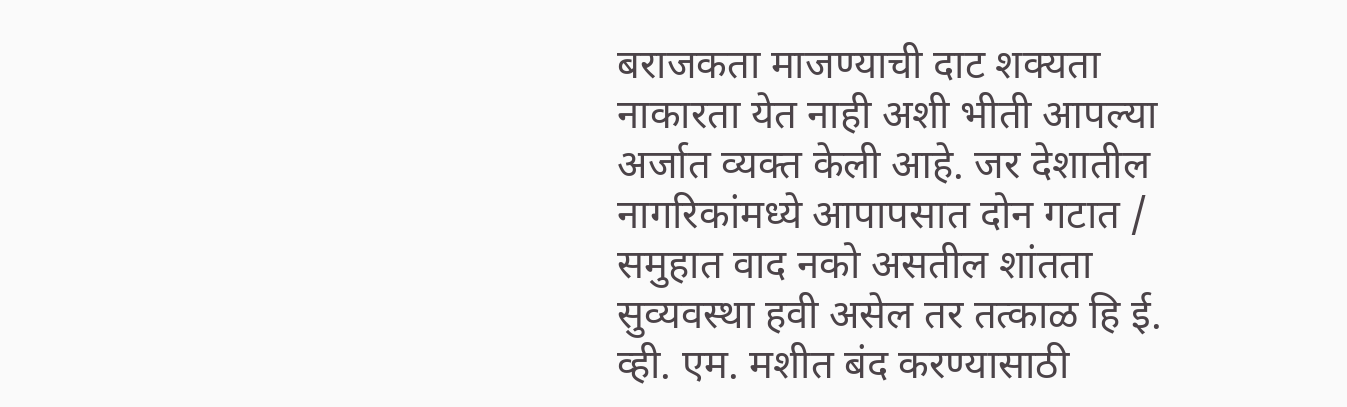बराजकता माजण्याची दाट शक्यता नाकारता येत नाही अशी भीती आपल्या अर्जात व्यक्त केली आहे. जर देशातील नागरिकांमध्ये आपापसात दोन गटात / समुहात वाद नको असतील शांतता सुव्यवस्था हवी असेल तर तत्काळ हि ई. व्ही. एम. मशीत बंद करण्यासाठी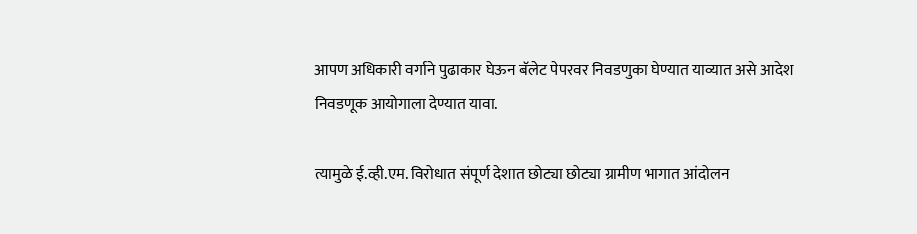आपण अधिकारी वर्गाने पुढाकार घेऊन बॅलेट पेपरवर निवडणुका घेण्यात याव्यात असे आदेश निवडणूक आयोगाला देण्यात यावा.

त्यामुळे ई.व्ही.एम. विरोधात संपूर्ण देशात छोट्या छोट्या ग्रामीण भागात आंदोलन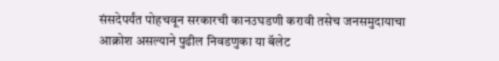संसदेपर्यंत पोहचवून सरकारची कानउघडणी करावी तसेच जनसमुदायाचा आक्रोश असल्याने पुढील निवडणुका या बॅलेट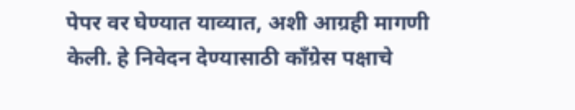पेपर वर घेण्यात याव्यात, अशी आग्रही मागणी केली. हे निवेदन देण्यासाठी काँग्रेस पक्षाचे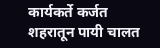कार्यकर्ते कर्जत शहरातून पायी चालत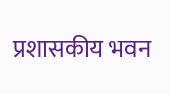प्रशासकीय भवन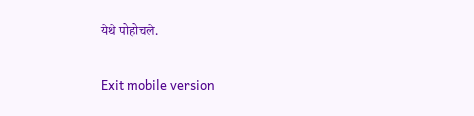येथे पोहोचले.

Exit mobile version